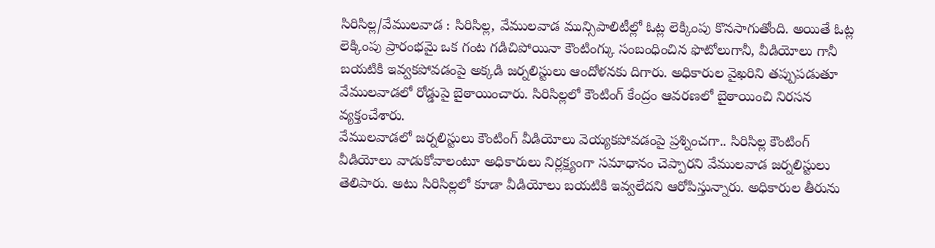సిరిసిల్ల/వేములవాడ : సిరిసిల్ల, వేములవాడ మున్సిపాలిటీల్లో ఓట్ల లెక్కింపు కొనసాగుతోంది. అయితే ఓట్ల లెక్కింపు ప్రారంభమై ఒక గంట గడిచిపోయినా కౌంటింగ్కు సంబంధించిన ఫొటోలుగానీ, వీడియోలు గానీ బయటికి ఇవ్వకపోవడంపై అక్కడి జర్నలిస్టులు ఆందోళనకు దిగారు. అధికారుల వైఖరిని తప్పుపడుతూ వేములవాడలో రోడ్డుపై బైఠాయించారు. సిరిసిల్లలో కౌంటింగ్ కేంద్రం ఆవరణలో బైఠాయించి నిరసన వ్యక్తంచేశారు.
వేములవాడలో జర్నలిస్టులు కౌంటింగ్ వీడియోలు వెయ్యకపోవడంపై ప్రశ్నించగా.. సిరిసిల్ల కౌంటింగ్ వీడియోలు వాడుకోవాలంటూ అధికారులు నిర్లక్ష్యంగా సమాధానం చెప్పారని వేములవాడ జర్నలిస్టులు తెలిపారు. అటు సిరిసిల్లలో కూడా వీడియోలు బయటికి ఇవ్వలేదని ఆరోపిస్తున్నారు. అధికారుల తీరును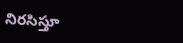నిరసిస్తూ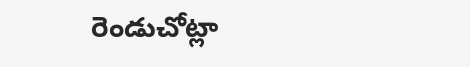రెండుచోట్లా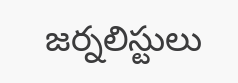జర్నలిస్టులు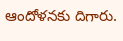ఆందోళనకు దిగారు.